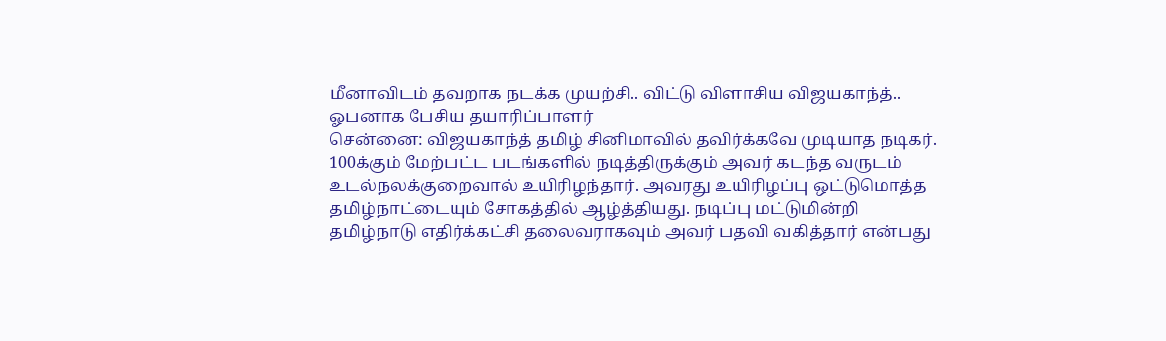மீனாவிடம் தவறாக நடக்க முயற்சி.. விட்டு விளாசிய விஜயகாந்த்.. ஓபனாக பேசிய தயாரிப்பாளர்
சென்னை: விஜயகாந்த் தமிழ் சினிமாவில் தவிர்க்கவே முடியாத நடிகர். 100க்கும் மேற்பட்ட படங்களில் நடித்திருக்கும் அவர் கடந்த வருடம் உடல்நலக்குறைவால் உயிரிழந்தார். அவரது உயிரிழப்பு ஒட்டுமொத்த தமிழ்நாட்டையும் சோகத்தில் ஆழ்த்தியது. நடிப்பு மட்டுமின்றி தமிழ்நாடு எதிர்க்கட்சி தலைவராகவும் அவர் பதவி வகித்தார் என்பது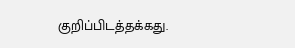குறிப்பிடத்தக்கது.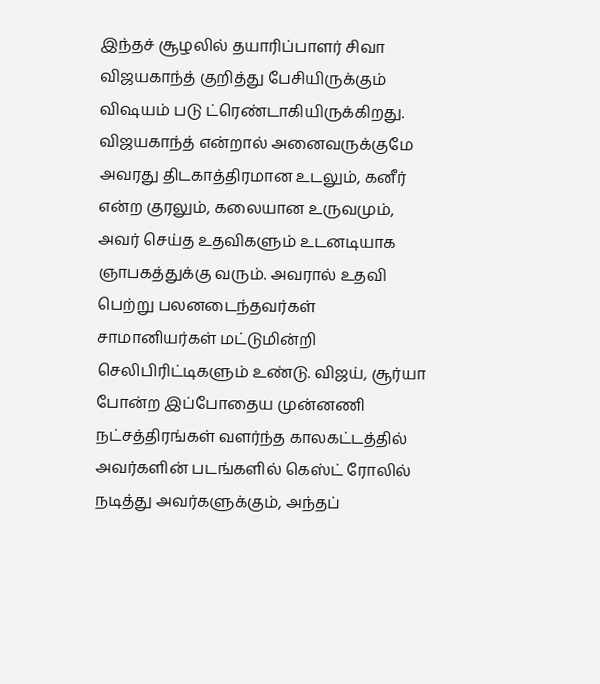இந்தச் சூழலில் தயாரிப்பாளர் சிவா விஜயகாந்த் குறித்து பேசியிருக்கும் விஷயம் படு ட்ரெண்டாகியிருக்கிறது.
விஜயகாந்த் என்றால் அனைவருக்குமே அவரது திடகாத்திரமான உடலும், கனீர் என்ற குரலும், கலையான உருவமும், அவர் செய்த உதவிகளும் உடனடியாக ஞாபகத்துக்கு வரும். அவரால் உதவி பெற்று பலனடைந்தவர்கள் சாமானியர்கள் மட்டுமின்றி செலிபிரிட்டிகளும் உண்டு. விஜய், சூர்யா போன்ற இப்போதைய முன்னணி நட்சத்திரங்கள் வளர்ந்த காலகட்டத்தில் அவர்களின் படங்களில் கெஸ்ட் ரோலில் நடித்து அவர்களுக்கும், அந்தப்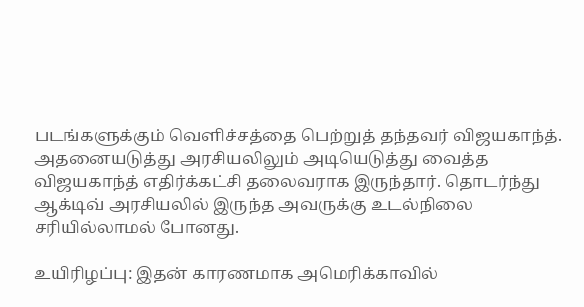படங்களுக்கும் வெளிச்சத்தை பெற்றுத் தந்தவர் விஜயகாந்த். அதனையடுத்து அரசியலிலும் அடியெடுத்து வைத்த விஜயகாந்த் எதிர்க்கட்சி தலைவராக இருந்தார். தொடர்ந்து ஆக்டிவ் அரசியலில் இருந்த அவருக்கு உடல்நிலை சரியில்லாமல் போனது.

உயிரிழப்பு: இதன் காரணமாக அமெரிக்காவில்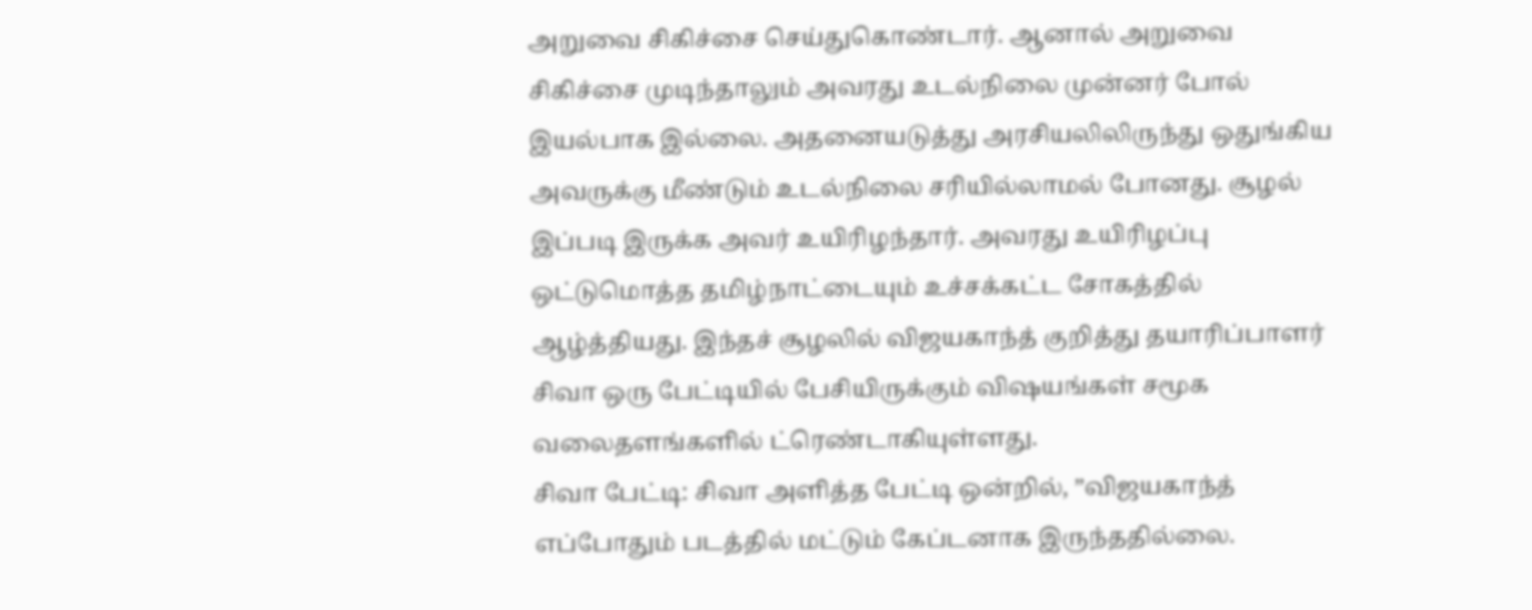அறுவை சிகிச்சை செய்துகொண்டார். ஆனால் அறுவை சிகிச்சை முடிந்தாலும் அவரது உடல்நிலை முன்னர் போல் இயல்பாக இல்லை. அதனையடுத்து அரசியலிலிருந்து ஒதுங்கிய அவருக்கு மீண்டும் உடல்நிலை சரியில்லாமல் போனது. சூழல் இப்படி இருக்க அவர் உயிரிழந்தார். அவரது உயிரிழப்பு ஒட்டுமொத்த தமிழ்நாட்டையும் உச்சக்கட்ட சோகத்தில் ஆழ்த்தியது. இந்தச் சூழலில் விஜயகாந்த் குறித்து தயாரிப்பாளர் சிவா ஒரு பேட்டியில் பேசியிருக்கும் விஷயங்கள் சமூக வலைதளங்களில் ட்ரெண்டாகியுள்ளது.
சிவா பேட்டி: சிவா அளித்த பேட்டி ஒன்றில், ”விஜயகாந்த் எப்போதும் படத்தில் மட்டும் கேப்டனாக இருந்ததில்லை.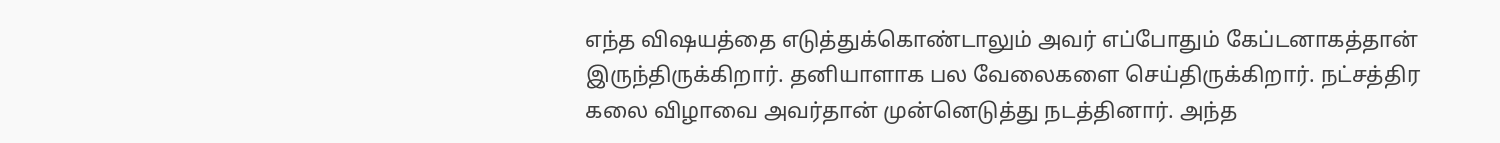எந்த விஷயத்தை எடுத்துக்கொண்டாலும் அவர் எப்போதும் கேப்டனாகத்தான் இருந்திருக்கிறார். தனியாளாக பல வேலைகளை செய்திருக்கிறார். நட்சத்திர கலை விழாவை அவர்தான் முன்னெடுத்து நடத்தினார். அந்த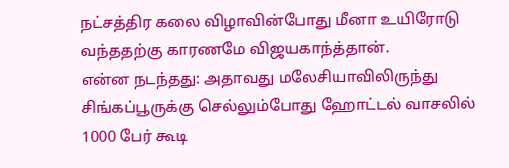நட்சத்திர கலை விழாவின்போது மீனா உயிரோடு வந்ததற்கு காரணமே விஜயகாந்த்தான்.
என்ன நடந்தது: அதாவது மலேசியாவிலிருந்து சிங்கப்பூருக்கு செல்லும்போது ஹோட்டல் வாசலில் 1000 பேர் கூடி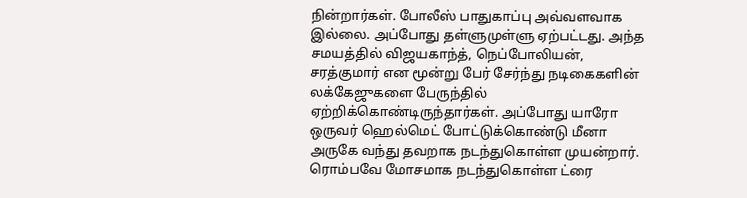நின்றார்கள். போலீஸ் பாதுகாப்பு அவ்வளவாக இல்லை. அப்போது தள்ளுமுள்ளு ஏற்பட்டது. அந்த சமயத்தில் விஜயகாந்த், நெப்போலியன், சரத்குமார் என மூன்று பேர் சேர்ந்து நடிகைகளின் லக்கேஜுகளை பேருந்தில் ஏற்றிக்கொண்டிருந்தார்கள். அப்போது யாரோ ஒருவர் ஹெல்மெட் போட்டுக்கொண்டு மீனா அருகே வந்து தவறாக நடந்துகொள்ள முயன்றார். ரொம்பவே மோசமாக நடந்துகொள்ள ட்ரை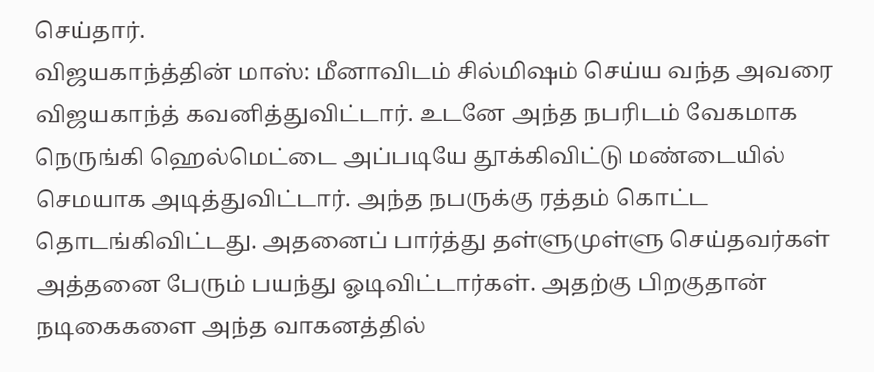செய்தார்.
விஜயகாந்த்தின் மாஸ்: மீனாவிடம் சில்மிஷம் செய்ய வந்த அவரை விஜயகாந்த் கவனித்துவிட்டார். உடனே அந்த நபரிடம் வேகமாக நெருங்கி ஹெல்மெட்டை அப்படியே தூக்கிவிட்டு மண்டையில் செமயாக அடித்துவிட்டார். அந்த நபருக்கு ரத்தம் கொட்ட தொடங்கிவிட்டது. அதனைப் பார்த்து தள்ளுமுள்ளு செய்தவர்கள் அத்தனை பேரும் பயந்து ஓடிவிட்டார்கள். அதற்கு பிறகுதான் நடிகைகளை அந்த வாகனத்தில்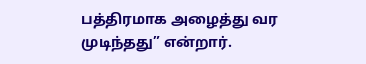பத்திரமாக அழைத்து வர முடிந்தது” என்றார்.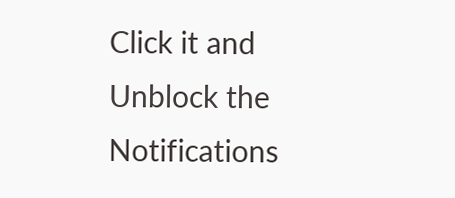Click it and Unblock the Notifications